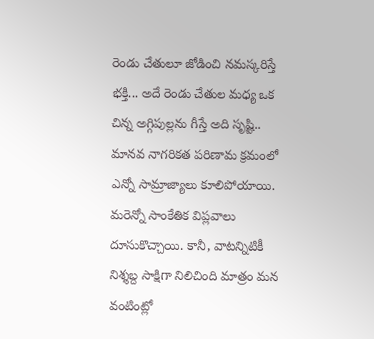రెండు చేతులూ జోడించి నమస్కరిస్తే భక్తి... అదే రెండు చేతుల మధ్య ఒక చిన్న అగ్గిపుల్లను గీస్తే అది సృష్టి.. మానవ నాగరికత పరిణామ క్రమంలో ఎన్నో సామ్రాజ్యాలు కూలిపోయాయి. మరెన్నో సాంకేతిక విప్లవాలు దూసుకొచ్చాయి. కానీ, వాటన్నిటికీ నిశ్శబ్ద సాక్షిగా నిలిచింది మాత్రం మన వంటింట్లో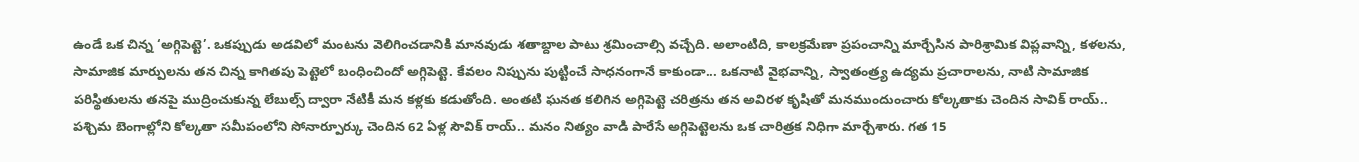ఉండే ఒక చిన్న ‘అగ్గిపెట్టె’. ఒకప్పుడు అడవిలో మంటను వెలిగించడానికి మానవుడు శతాబ్దాల పాటు శ్రమించాల్సి వచ్చేది. అలాంటిది, కాలక్రమేణా ప్రపంచాన్ని మార్చేసిన పారిశ్రామిక విప్లవాన్ని, కళలను, సామాజిక మార్పులను తన చిన్న కాగితపు పెట్టెలో బంధించిందో అగ్గిపెట్టె. కేవలం నిప్పును పుట్టించే సాధనంగానే కాకుండా... ఒకనాటి వైభవాన్ని, స్వాతంత్ర్య ఉద్యమ ప్రచారాలను, నాటి సామాజిక పరిస్థితులను తనపై ముద్రించుకున్న లేబుల్స్ ద్వారా నేటికీ మన కళ్లకు కడుతోంది. అంతటి ఘనత కలిగిన అగ్గిపెట్టె చరిత్రను తన అవిరళ కృషితో మనముందుంచారు కోల్కతాకు చెందిన సావిక్ రాయ్..
పశ్చిమ బెంగాల్లోని కోల్కతా సమీపంలోని సోనార్పూర్కు చెందిన 62 ఏళ్ల సౌవిక్ రాయ్.. మనం నిత్యం వాడి పారేసే అగ్గిపెట్టెలను ఒక చారిత్రక నిధిగా మార్చేశారు. గత 15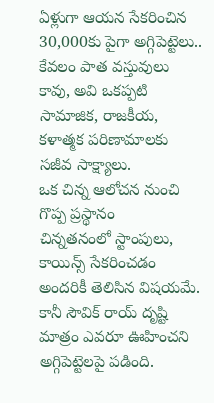ఏళ్లుగా ఆయన సేకరించిన 30,000కు పైగా అగ్గిపెట్టెలు.. కేవలం పాత వస్తువులు కావు, అవి ఒకప్పటి సామాజిక, రాజకీయ, కళాత్మక పరిణామాలకు సజీవ సాక్ష్యాలు.
ఒక చిన్న ఆలోచన నుంచి గొప్ప ప్రస్థానం
చిన్నతనంలో స్టాంపులు, కాయిన్స్ సేకరించడం అందరికీ తెలిసిన విషయమే. కానీ సౌవిక్ రాయ్ దృష్టి మాత్రం ఎవరూ ఊహించని అగ్గిపెట్టెలపై పడింది.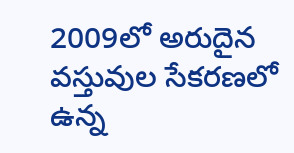2009లో అరుదైన వస్తువుల సేకరణలో ఉన్న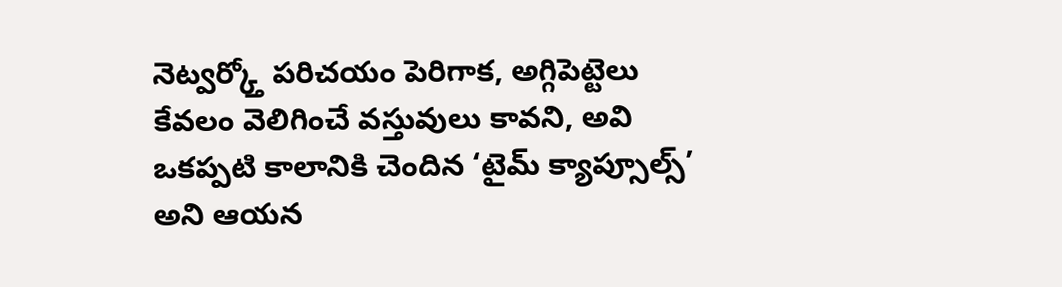నెట్వర్క్తో పరిచయం పెరిగాక, అగ్గిపెట్టెలు కేవలం వెలిగించే వస్తువులు కావని, అవి ఒకప్పటి కాలానికి చెందిన ‘టైమ్ క్యాప్సూల్స్’ అని ఆయన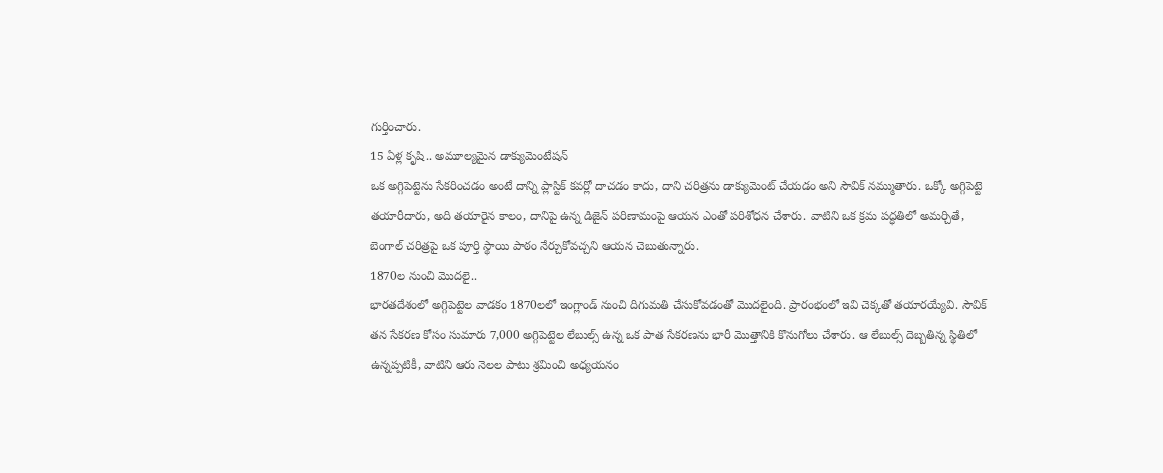గుర్తించారు.
15 ఏళ్ల కృషి.. అమూల్యమైన డాక్యుమెంటేషన్
ఒక అగ్గిపెట్టెను సేకరించడం అంటే దాన్ని ప్లాస్టిక్ కవర్లో దాచడం కాదు, దాని చరిత్రను డాక్యుమెంట్ చేయడం అని సౌవిక్ నమ్ముతారు. ఒక్కో అగ్గిపెట్టె తయారీదారు, అది తయారైన కాలం, దానిపై ఉన్న డిజైన్ పరిణామంపై ఆయన ఎంతో పరిశోధన చేశారు. వాటిని ఒక క్రమ పద్ధతిలో అమర్చితే, బెంగాల్ చరిత్రపై ఒక పూర్తి స్థాయి పాఠం నేర్చుకోవచ్చని ఆయన చెబుతున్నారు.
1870ల నుంచి మొదలై..
భారతదేశంలో అగ్గిపెట్టెల వాడకం 1870లలో ఇంగ్లాండ్ నుంచి దిగుమతి చేసుకోవడంతో మొదలైంది. ప్రారంభంలో ఇవి చెక్కతో తయారయ్యేవి. సౌవిక్ తన సేకరణ కోసం సుమారు 7,000 అగ్గిపెట్టెల లేబుల్స్ ఉన్న ఒక పాత సేకరణను భారీ మొత్తానికి కొనుగోలు చేశారు. ఆ లేబుల్స్ దెబ్బతిన్న స్థితిలో ఉన్నప్పటికీ, వాటిని ఆరు నెలల పాటు శ్రమించి అధ్యయనం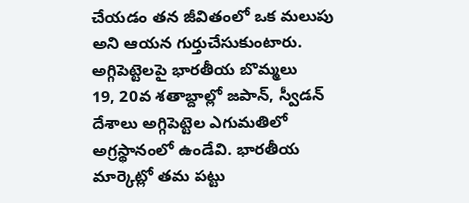చేయడం తన జీవితంలో ఒక మలుపు అని ఆయన గుర్తుచేసుకుంటారు.
అగ్గిపెట్టెలపై భారతీయ బొమ్మలు
19, 20వ శతాబ్దాల్లో జపాన్, స్వీడన్ దేశాలు అగ్గిపెట్టెల ఎగుమతిలో అగ్రస్థానంలో ఉండేవి. భారతీయ మార్కెట్లో తమ పట్టు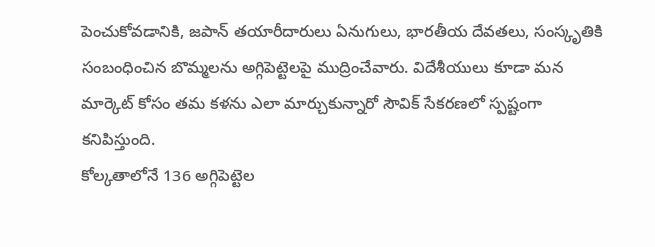పెంచుకోవడానికి, జపాన్ తయారీదారులు ఏనుగులు, భారతీయ దేవతలు, సంస్కృతికి సంబంధించిన బొమ్మలను అగ్గిపెట్టెలపై ముద్రించేవారు. విదేశీయులు కూడా మన మార్కెట్ కోసం తమ కళను ఎలా మార్చుకున్నారో సౌవిక్ సేకరణలో స్పష్టంగా కనిపిస్తుంది.
కోల్కతాలోనే 136 అగ్గిపెట్టెల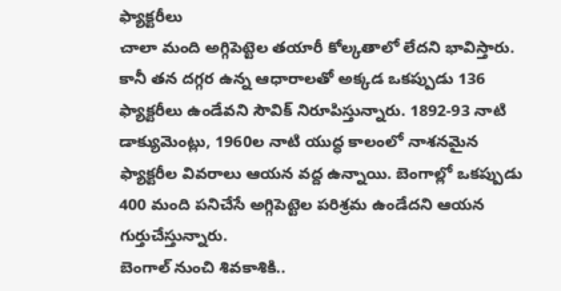ఫ్యాక్టరీలు
చాలా మంది అగ్గిపెట్టెల తయారీ కోల్కతాలో లేదని భావిస్తారు. కానీ తన దగ్గర ఉన్న ఆధారాలతో అక్కడ ఒకప్పుడు 136 ఫ్యాక్టరీలు ఉండేవని సౌవిక్ నిరూపిస్తున్నారు. 1892-93 నాటి డాక్యుమెంట్లు, 1960ల నాటి యుద్ధ కాలంలో నాశనమైన ఫ్యాక్టరీల వివరాలు ఆయన వద్ద ఉన్నాయి. బెంగాల్లో ఒకప్పుడు 400 మంది పనిచేసే అగ్గిపెట్టెల పరిశ్రమ ఉండేదని ఆయన గుర్తుచేస్తున్నారు.
బెంగాల్ నుంచి శివకాశికి..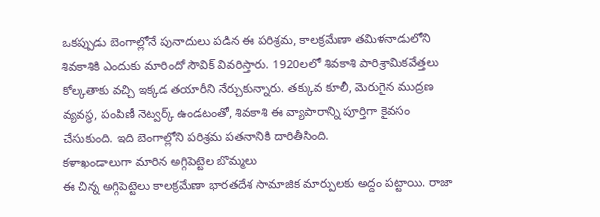ఒకప్పుడు బెంగాల్లోనే పునాదులు పడిన ఈ పరిశ్రమ, కాలక్రమేణా తమిళనాడులోని శివకాశికి ఎందుకు మారిందో సౌవిక్ వివరిస్తారు. 1920లలో శివకాశి పారిశ్రామికవేత్తలు కోల్కతాకు వచ్చి ఇక్కడ తయారీని నేర్చుకున్నారు. తక్కువ కూలీ, మెరుగైన ముద్రణ వ్యవస్థ, పంపిణీ నెట్వర్క్ ఉండటంతో, శివకాశి ఈ వ్యాపారాన్ని పూర్తిగా కైవసం చేసుకుంది. ఇది బెంగాల్లోని పరిశ్రమ పతనానికి దారితీసింది.
కళాఖండాలుగా మారిన అగ్గిపెట్టెల బొమ్మలు
ఈ చిన్న అగ్గిపెట్టెలు కాలక్రమేణా భారతదేశ సామాజిక మార్పులకు అద్దం పట్టాయి. రాజా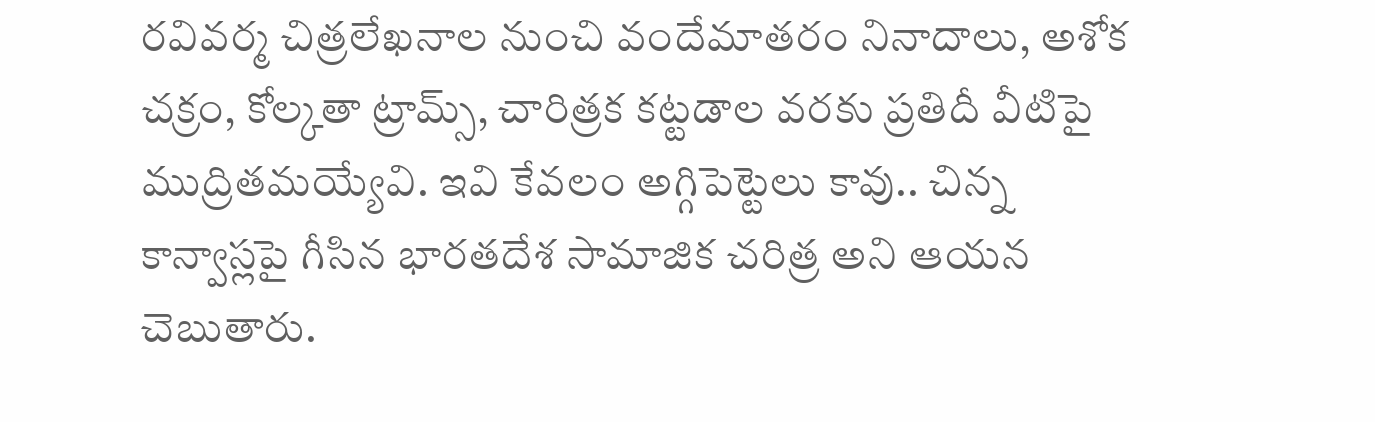రవివర్మ చిత్రలేఖనాల నుంచి వందేమాతరం నినాదాలు, అశోక చక్రం, కోల్కతా ట్రామ్స్, చారిత్రక కట్టడాల వరకు ప్రతిదీ వీటిపై ముద్రితమయ్యేవి. ఇవి కేవలం అగ్గిపెట్టెలు కావు.. చిన్న కాన్వాస్లపై గీసిన భారతదేశ సామాజిక చరిత్ర అని ఆయన చెబుతారు.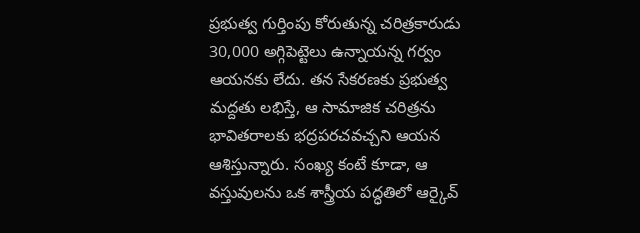ప్రభుత్వ గుర్తింపు కోరుతున్న చరిత్రకారుడు
30,000 అగ్గిపెట్టెలు ఉన్నాయన్న గర్వం ఆయనకు లేదు. తన సేకరణకు ప్రభుత్వ మద్దతు లభిస్తే, ఆ సామాజిక చరిత్రను భావితరాలకు భద్రపరచవచ్చని ఆయన ఆశిస్తున్నారు. సంఖ్య కంటే కూడా, ఆ వస్తువులను ఒక శాస్త్రీయ పద్ధతిలో ఆర్కైవ్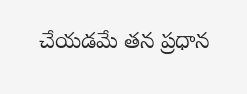చేయడమే తన ప్రధాన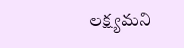లక్ష్యమని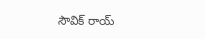సౌవిక్ రాయ్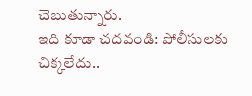చెబుతున్నారు.
ఇది కూడా చదవండి: పోలీసులకు చిక్కలేదు..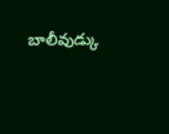బాలీవుడ్కు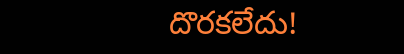దొరకలేదు!